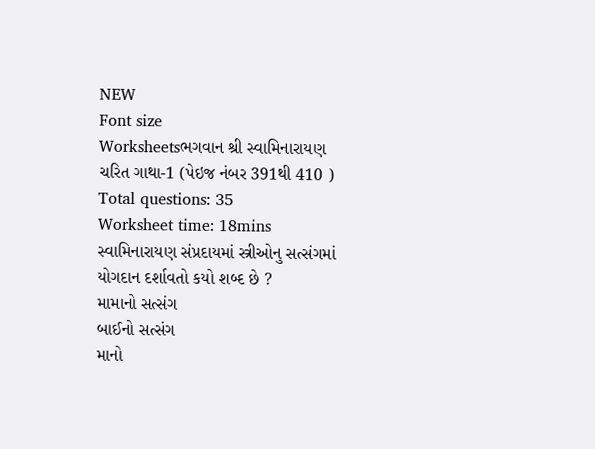NEW
Font size
Worksheetsભગવાન શ્રી સ્વામિનારાયણ ચરિત ગાથા-1 (પેઇજ નંબર 391થી 410 )
Total questions: 35
Worksheet time: 18mins
સ્વામિનારાયણ સંપ્રદાયમાં સ્ત્રીઓનુ સત્સંગમાં યોગદાન દર્શાવતો કયો શબ્દ છે ?
મામાનો સત્સંગ
બાઈનો સત્સંગ
માનો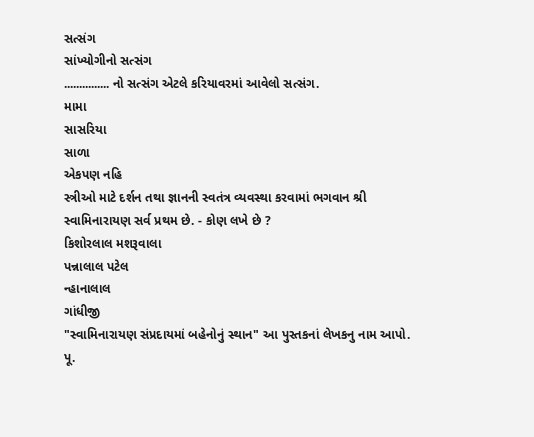સત્સંગ
સાંખ્યોગીનો સત્સંગ
............... નો સત્સંગ એટલે કરિયાવરમાં આવેલો સત્સંગ.
મામા
સાસરિયા
સાળા
એકપણ નહિ
સ્ત્રીઓ માટે દર્શન તથા જ્ઞાનની સ્વતંત્ર વ્યવસ્થા કરવામાં ભગવાન શ્રી સ્વામિનારાયણ સર્વ પ્રથમ છે. - કોણ લખે છે ?
કિશોરલાલ મશરૂવાલા
પન્નાલાલ પટેલ
ન્હાનાલાલ
ગાંધીજી
"સ્વામિનારાયણ સંપ્રદાયમાં બહેનોનું સ્થાન" આ પુસ્તકનાં લેખકનુ નામ આપો.
પૂ.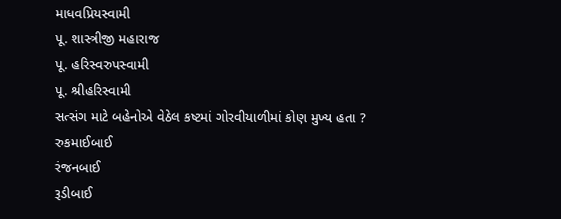માધવપ્રિયસ્વામી
પૂ. શાસ્ત્રીજી મહારાજ
પૂ. હરિસ્વરુપસ્વામી
પૂ. શ્રીહરિસ્વામી
સત્સંગ માટે બહેનોએ વેઠેલ કષ્ટમાં ગોરવીયાળીમાં કોણ મુખ્ય હતા ?
રુકમાઈબાઈ
રંજનબાઈ
રૂડીબાઈ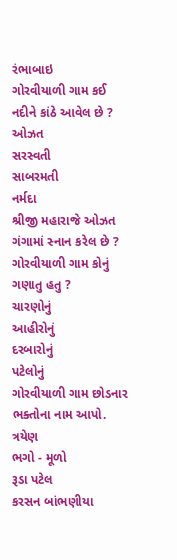રંભાબાઇ
ગોરવીયાળી ગામ કઈ નદીને કાંઠે આવેલ છે ?
ઓઝત
સરસ્વતી
સાબરમતી
નર્મદા
શ્રીજી મહારાજે ઓઝત ગંગામાં સ્નાન કરેલ છે ?
ગોરવીયાળી ગામ કોનું ગણાતુ હતુ ?
ચારણોનું
આહીરોનું
દરબારોનું
પટેલોનું
ગોરવીયાળી ગામ છોડનાર ભક્તોના નામ આપો.
ત્રયેણ
ભગો - મૂળો
રૂડા પટેલ
કરસન બાંભણીયા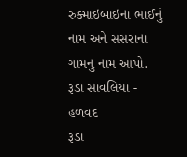રુક્માઇબાઇના ભાઈનું નામ અને સસરાના ગામનુ નામ આપો.
રૂડા સાવલિયા - હળવદ
રૂડા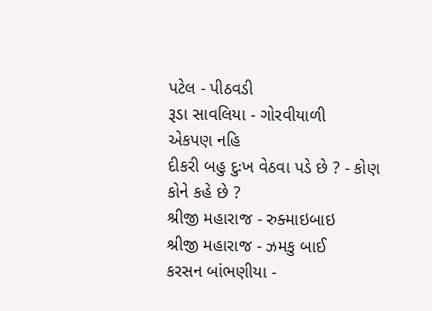પટેલ - પીઠવડી
રૂડા સાવલિયા - ગોરવીયાળી
એકપણ નહિ
દીકરી બહુ દુઃખ વેઠવા પડે છે ? - કોણ કોને કહે છે ?
શ્રીજી મહારાજ - રુક્માઇબાઇ
શ્રીજી મહારાજ - ઝમકુ બાઈ
કરસન બાંભણીયા -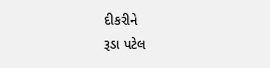દીકરીને
રૂડા પટેલ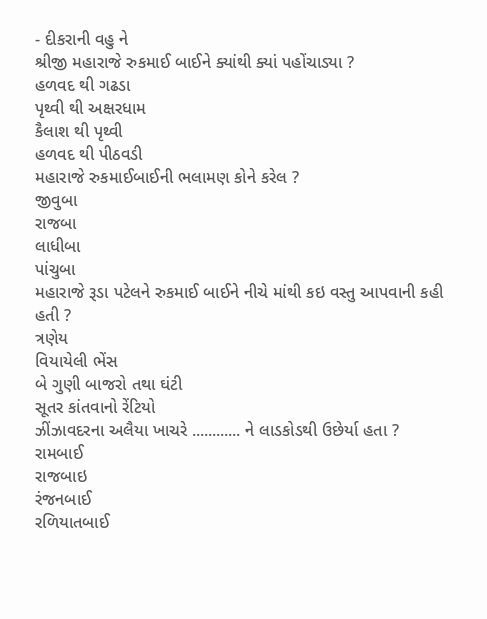- દીકરાની વહુ ને
શ્રીજી મહારાજે રુકમાઈ બાઈને ક્યાંથી ક્યાં પહોંચાડ્યા ?
હળવદ થી ગઢડા
પૃથ્વી થી અક્ષરધામ
કૈલાશ થી પૃથ્વી
હળવદ થી પીઠવડી
મહારાજે રુકમાઈબાઈની ભલામણ કોને કરેલ ?
જીવુબા
રાજબા
લાધીબા
પાંચુબા
મહારાજે રૂડા પટેલને રુકમાઈ બાઈને નીચે માંથી કઇ વસ્તુ આપવાની કહી હતી ?
ત્રણેય
વિયાયેલી ભેંસ
બે ગુણી બાજરો તથા ઘંટી
સૂતર કાંતવાનો રેંટિયો
ઝીંઝાવદરના અલૈયા ખાચરે ............ ને લાડકોડથી ઉછેર્યા હતા ?
રામબાઈ
રાજબાઇ
રંજનબાઈ
રળિયાતબાઈ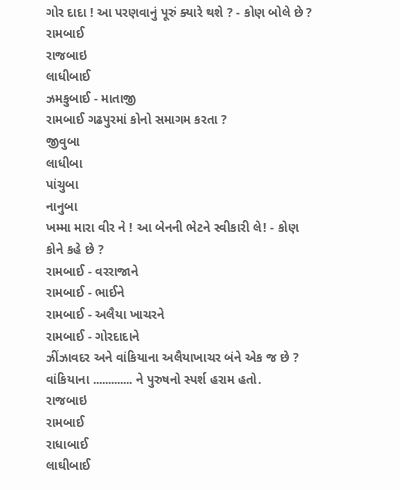ગોર દાદા ! આ પરણવાનું પૂરું ક્યારે થશે ? - કોણ બોલે છે ?
રામબાઈ
રાજબાઇ
લાધીબાઈ
ઝમકુબાઈ - માતાજી
રામબાઈ ગઢપુરમાં કોનો સમાગમ કરતા ?
જીવુબા
લાધીબા
પાંચુબા
નાનુબા
ખમ્મા મારા વીર ને ! આ બેનની ભેટને સ્વીકારી લે! - કોણ કોને કહે છે ?
રામબાઈ - વરરાજાને
રામબાઈ - ભાઈને
રામબાઈ - અલૈયા ખાચરને
રામબાઈ - ગોરદાદાને
ઝીંઝાવદર અને વાંકિયાના અલૈયાખાચર બંને એક જ છે ?
વાંકિયાના ............. ને પુરુષનો સ્પર્શ હરામ હતો.
રાજબાઇ
રામબાઈ
રાધાબાઈ
લાઘીબાઈ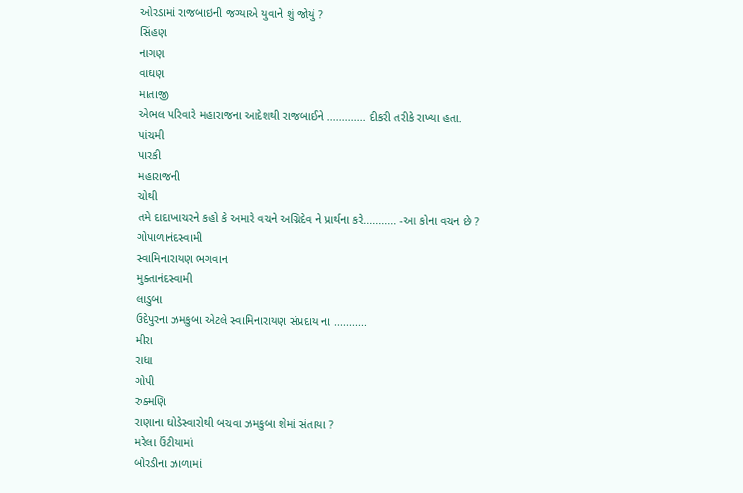ઓરડામાં રાજબાઇની જગ્યાએ યુવાને શું જોયું ?
સિંહણ
નાગણ
વાઘણ
માતાજી
એભલ પરિવારે મહારાજના આદેશથી રાજબાઈને ............. દીકરી તરીકે રાખ્યા હતા.
પાંચમી
પારકી
મહારાજની
ચોથી
તમે દાદાખાચરને કહો કે અમારે વચને અગ્નિદેવ ને પ્રાર્થના કરે........... -આ કોના વચન છે ?
ગોપાળાનંદસ્વામી
સ્વામિનારાયણ ભગવાન
મુક્તાનંદસ્વામી
લાડુબા
ઉદેપુરના ઝમકુબા એટલે સ્વામિનારાયણ સંપ્રદાય ના ...........
મીરા
રાધા
ગોપી
રુક્મણિ
રાણાના ઘોડેસ્વારોથી બચવા ઝમકુબા શેમાં સંતાયા ?
મરેલા ઉંટીયામાં
બોરડીના ઝાળામાં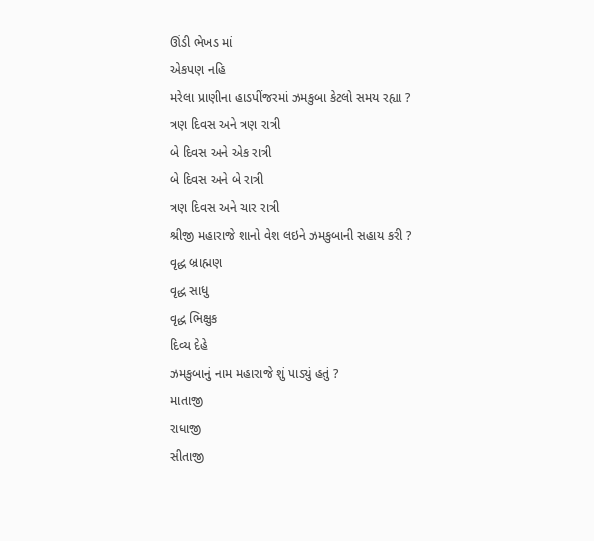ઊંડી ભેખડ માં
એકપણ નહિ
મરેલા પ્રાણીના હાડપીંજરમાં ઝમકુબા કેટલો સમય રહ્યા ?
ત્રણ દિવસ અને ત્રણ રાત્રી
બે દિવસ અને એક રાત્રી
બે દિવસ અને બે રાત્રી
ત્રણ દિવસ અને ચાર રાત્રી
શ્રીજી મહારાજે શાનો વેશ લઇને ઝમકુબાની સહાય કરી ?
વૃદ્ધ બ્રાહ્મણ
વૃદ્ધ સાધુ
વૃદ્ધ ભિક્ષુક
દિવ્ય દેહે
ઝમકુબાનું નામ મહારાજે શું પાડ્યું હતું ?
માતાજી
રાધાજી
સીતાજી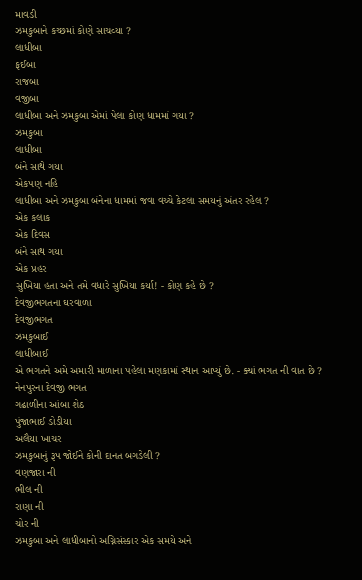માવડી
ઝમકુબાને કચ્છમાં કોણે સાચવ્યા ?
લાધીબા
ફઈબા
રાજબા
વજીબા
લાધીબા અને ઝમકુબા એમાં પેલા કોણ ધામમાં ગયા ?
ઝમકુબા
લાધીબા
બંને સાથે ગયા
એકપણ નહિ
લાધીબા અને ઝમકુબા બંનેના ધામમાં જવા વચ્ચે કેટલા સમયનું અંતર રહેલ ?
એક કલાક
એક દિવસ
બંને સાથ ગયા
એક પ્રહર
સુખિયા હતા અને તમે વધારે સુખિયા કર્યા! - કોણ કહે છે ?
દેવજીભગતના ઘરવાળા
દેવજીભગત
ઝમકુબાઈ
લાધીબાઈ
એ ભગતને અમે અમારી માળાના પહેલા મણકામાં સ્થાન આપ્યું છે. - ક્યાં ભગત ની વાત છે ?
નેનપુરના દેવજી ભગત
ગઢાળીના આંબા શેઠ
પુંજાભાઈ ડોડીયા
અલૈયા ખાચર
ઝમકુબાનું રૂપ જોઈને કોની દાનત બગડેલી ?
વણજારા ની
ભીલ ની
રાણા ની
ચોર ની
ઝમકુબા અને લાધીબાનો અગ્નિસંસ્કાર એક સમયે અને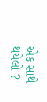એક સાથે થયેલો ?